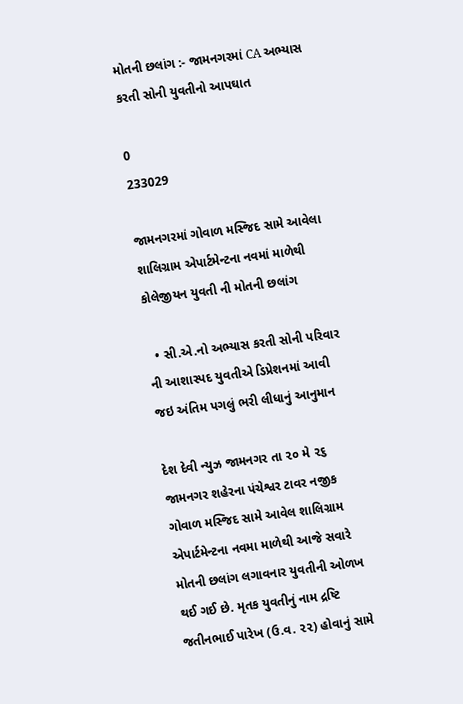મોતની છલાંગ :- જામનગરમાં CA અભ્યાસ કરતી સોની યુવતીનો આપઘાત

0
233029

જામનગરમાં ગોવાળ મસ્જિદ સામે આવેલા શાલિગ્રામ એપાર્ટમેન્ટના નવમાં માળેથી કોલેજીયન યુવતી ની મોતની છલાંગ

  • સી.એ.નો અભ્યાસ કરતી સોની પરિવાર ની આશાસ્પદ યુવતીએ ડિપ્રેશનમાં આવી જઇ અંતિમ પગલું ભરી લીધાનું આનુમાન

દેશ દેવી ન્યુઝ જામનગર તા ૨૦ મે ૨૬ જામનગર શહેરના પંચેશ્વર ટાવર નજીક ગોવાળ મસ્જિદ સામે આવેલ શાલિગ્રામ એપાર્ટમેન્ટના નવમા માળેથી આજે સવારે મોતની છલાંગ લગાવનાર યુવતીની ઓળખ થઈ ગઈ છે. મૃતક યુવતીનું નામ દ્રષ્ટિ જતીનભાઈ પારેખ (ઉ.વ. ૨૨) હોવાનું સામે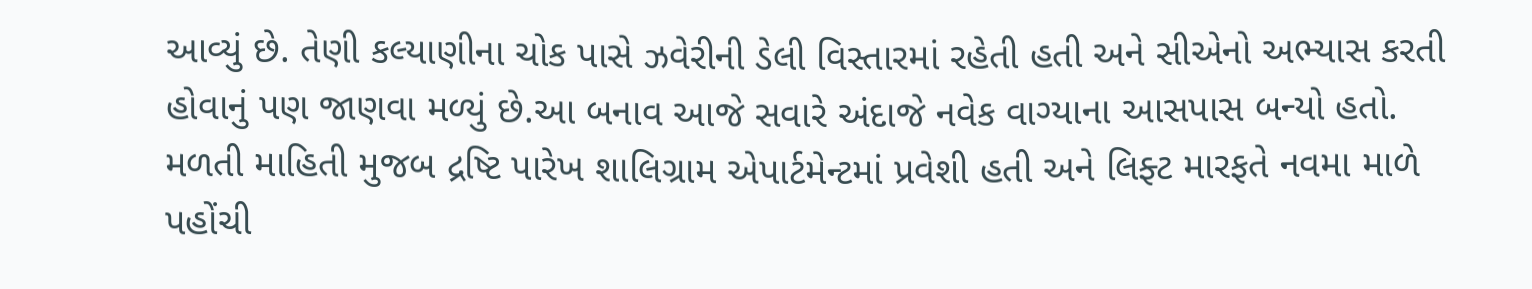આવ્યું છે. તેણી કલ્યાણીના ચોક પાસે ઝવેરીની ડેલી વિસ્તારમાં રહેતી હતી અને સીએનો અભ્યાસ કરતી હોવાનું પણ જાણવા મળ્યું છે.આ બનાવ આજે સવારે અંદાજે નવેક વાગ્યાના આસપાસ બન્યો હતો. મળતી માહિતી મુજબ દ્રષ્ટિ પારેખ શાલિગ્રામ એપાર્ટમેન્ટમાં પ્રવેશી હતી અને લિફ્ટ મારફતે નવમા માળે પહોંચી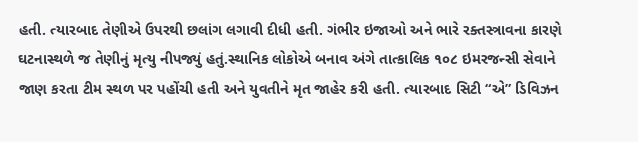હતી. ત્યારબાદ તેણીએ ઉપરથી છલાંગ લગાવી દીધી હતી. ગંભીર ઇજાઓ અને ભારે રક્તસ્ત્રાવના કારણે ઘટનાસ્થળે જ તેણીનું મૃત્યુ નીપજ્યું હતું.સ્થાનિક લોકોએ બનાવ અંગે તાત્કાલિક ૧૦૮ ઇમરજન્સી સેવાને જાણ કરતા ટીમ સ્થળ પર પહોંચી હતી અને યુવતીને મૃત જાહેર કરી હતી. ત્યારબાદ સિટી “એ” ડિવિઝન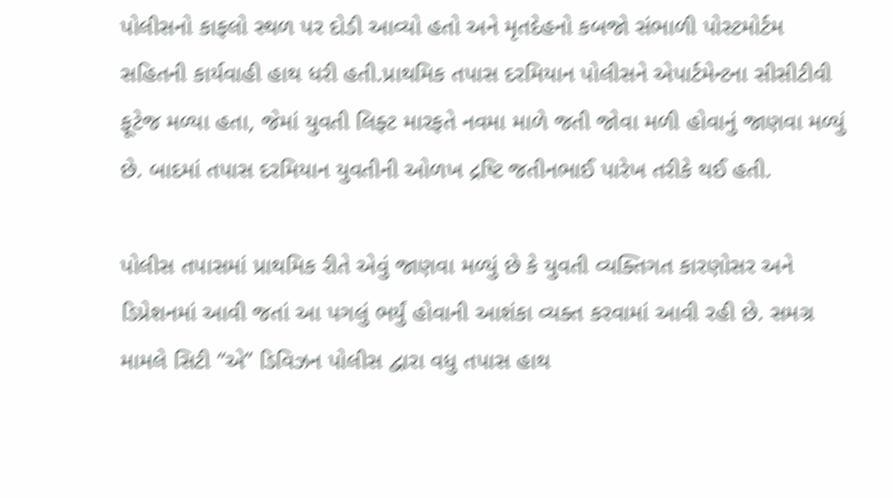પોલીસનો કાફલો સ્થળ પર દોડી આવ્યો હતો અને મૃતદેહનો કબજો સંભાળી પોસ્ટમોર્ટમ સહિતની કાર્યવાહી હાથ ધરી હતી.પ્રાથમિક તપાસ દરમિયાન પોલીસને એપાર્ટમેન્ટના સીસીટીવી ફૂટેજ મળ્યા હતા, જેમાં યુવતી લિફ્ટ મારફતે નવમા માળે જતી જોવા મળી હોવાનું જાણવા મળ્યું છે. બાદમાં તપાસ દરમિયાન યુવતીની ઓળખ દ્રષ્ટિ જતીનભાઈ પારેખ તરીકે થઈ હતી.

પોલીસ તપાસમાં પ્રાથમિક રીતે એવું જાણવા મળ્યું છે કે યુવતી વ્યક્તિગત કારણોસર અને ડિપ્રેશનમાં આવી જતાં આ પગલું ભર્યું હોવાની આશંકા વ્યક્ત કરવામાં આવી રહી છે. સમગ્ર મામલે સિટી “એ” ડિવિઝન પોલીસ દ્વારા વધુ તપાસ હાથ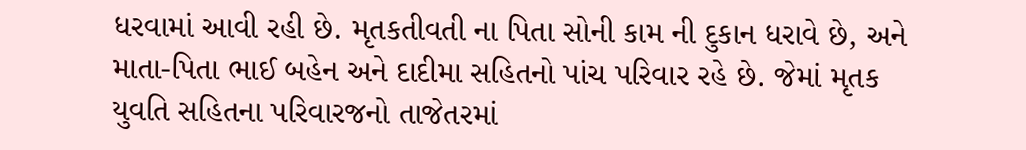ધરવામાં આવી રહી છે. મૃતકતીવતી ના પિતા સોની કામ ની દુકાન ધરાવે છે, અને માતા-પિતા ભાઈ બહેન અને દાદીમા સહિતનો પાંચ પરિવાર રહે છે. જેમાં મૃતક યુવતિ સહિતના પરિવારજનો તાજેતરમાં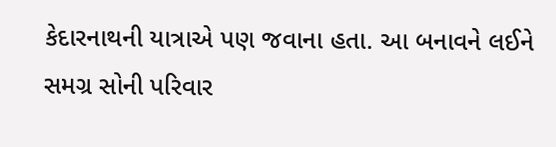કેદારનાથની યાત્રાએ પણ જવાના હતા. આ બનાવને લઈને સમગ્ર સોની પરિવાર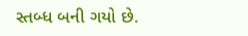સ્તબ્ધ બની ગયો છે.